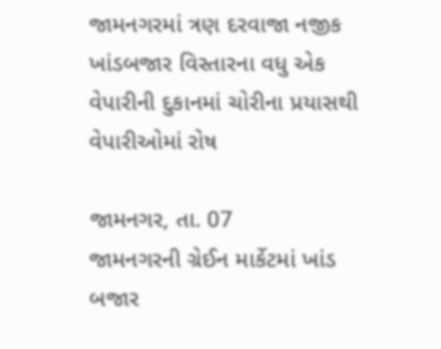જામનગરમાં ત્રણ દરવાજા નજીક ખાંડબજાર વિસ્તારના વધુ એક વેપારીની દુકાનમાં ચોરીના પ્રયાસથી વેપારીઓમાં રોષ

જામનગર, તા. 07
જામનગરની ગ્રેઈન માર્કેટમાં ખાંડ બજાર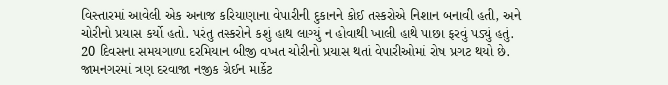વિસ્તારમાં આવેલી એક અનાજ કરિયાણાના વેપારીની દુકાનને કોઈ તસ્કરોએ નિશાન બનાવી હતી, અને ચોરીનો પ્રયાસ કર્યો હતો. પરંતુ તસ્કરોને કશું હાથ લાગ્યું ન હોવાથી ખાલી હાથે પાછા ફરવું પડ્યું હતું. 20 દિવસના સમયગાળા દરમિયાન બીજી વખત ચોરીનો પ્રયાસ થતાં વેપારીઓમાં રોષ પ્રગટ થયો છે.
જામનગરમાં ત્રણ દરવાજા નજીક ગ્રેઈન માર્કેટ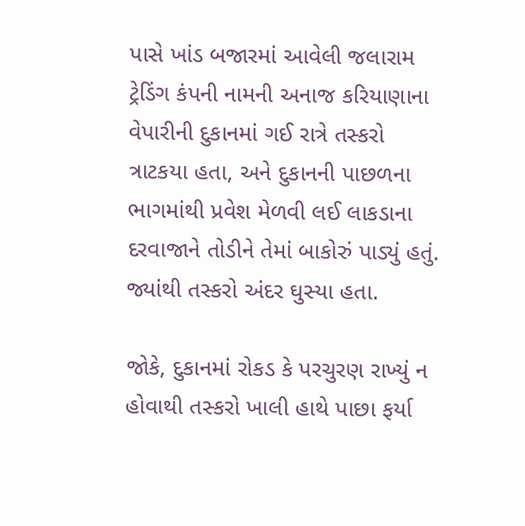પાસે ખાંડ બજારમાં આવેલી જલારામ ટ્રેડિંગ કંપની નામની અનાજ કરિયાણાના વેપારીની દુકાનમાં ગઈ રાત્રે તસ્કરો ત્રાટકયા હતા, અને દુકાનની પાછળના ભાગમાંથી પ્રવેશ મેળવી લઈ લાકડાના દરવાજાને તોડીને તેમાં બાકોરું પાડ્યું હતું. જ્યાંથી તસ્કરો અંદર ઘુસ્યા હતા.

જોકે, દુકાનમાં રોકડ કે પરચુરણ રાખ્યું ન હોવાથી તસ્કરો ખાલી હાથે પાછા ફર્યા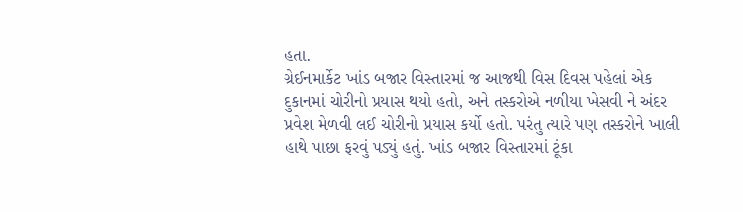હતા.
ગ્રેઈનમાર્કેટ ખાંડ બજાર વિસ્તારમાં જ આજથી વિસ દિવસ પહેલાં એક દુકાનમાં ચોરીનો પ્રયાસ થયો હતો, અને તસ્કરોએ નળીયા ખેસવી ને અંદર પ્રવેશ મેળવી લઈ ચોરીનો પ્રયાસ કર્યો હતો. પરંતુ ત્યારે પણ તસ્કરોને ખાલી હાથે પાછા ફરવું પડ્યું હતું. ખાંડ બજાર વિસ્તારમાં ટૂંકા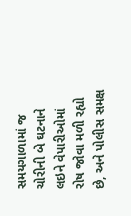સમયગાળામાં જ ચોરીની બે ઘટનાને લઇને વેપારીઓમાં રોષ જોવા મળી રહ્યો છે, અને પોલીસ સમક્ષ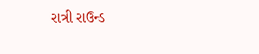રાત્રી રાઉન્ડ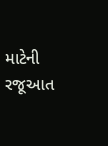માટેની રજૂઆત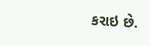કરાઇ છે.